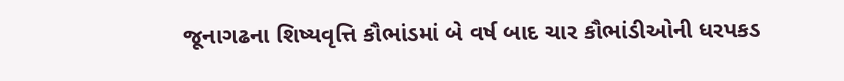જૂનાગઢના શિષ્યવૃત્તિ કૌભાંડમાં બે વર્ષ બાદ ચાર કૌભાંડીઓની ધરપકડ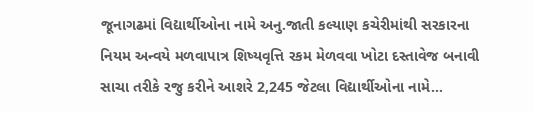જૂનાગઢમાં વિદ્યાર્થીઓના નામે અનુ.જાતી કલ્યાણ કચેરીમાંથી સરકારના નિયમ અન્વયે મળવાપાત્ર શિષ્યવૃત્તિ રકમ મેળવવા ખોટા દસ્તાવેજ બનાવી સાચા તરીકે રજુ કરીને આશરે 2,245 જેટલા વિદ્યાર્થીઓના નામે…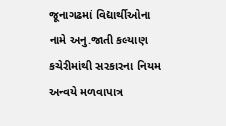જૂનાગઢમાં વિદ્યાર્થીઓના નામે અનુ.જાતી કલ્યાણ કચેરીમાંથી સરકારના નિયમ અન્વયે મળવાપાત્ર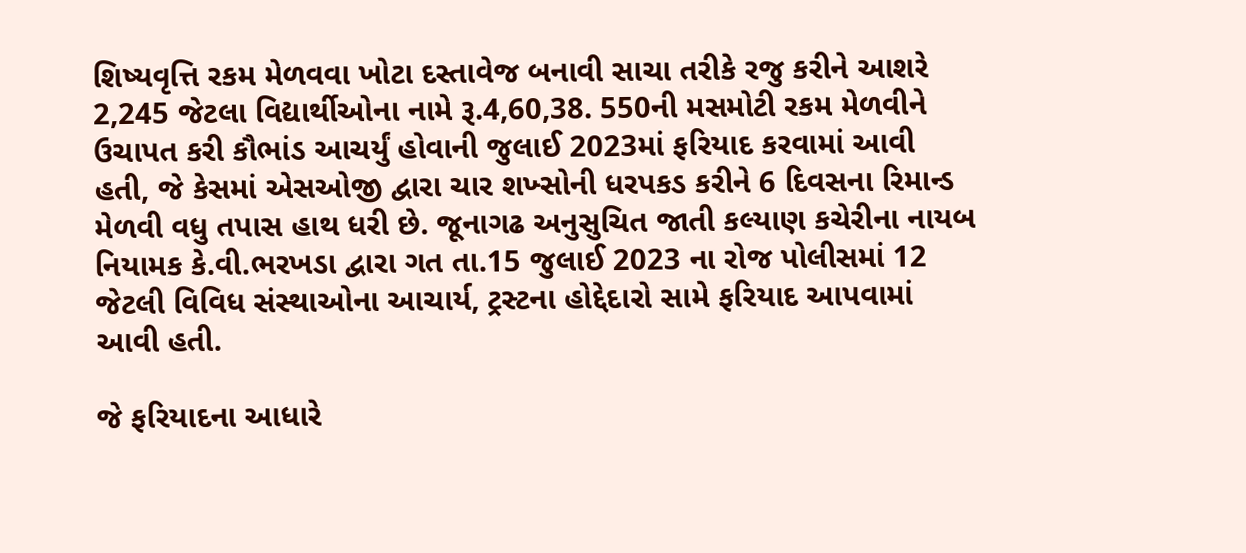શિષ્યવૃત્તિ રકમ મેળવવા ખોટા દસ્તાવેજ બનાવી સાચા તરીકે રજુ કરીને આશરે 2,245 જેટલા વિદ્યાર્થીઓના નામે રૂ.4,60,38. 550ની મસમોટી રકમ મેળવીને ઉચાપત કરી કૌભાંડ આચર્યું હોવાની જુલાઈ 2023માં ફરિયાદ કરવામાં આવી હતી, જે કેસમાં એસઓજી દ્વારા ચાર શખ્સોની ધરપકડ કરીને 6 દિવસના રિમાન્ડ મેળવી વધુ તપાસ હાથ ધરી છે. જૂનાગઢ અનુસુચિત જાતી કલ્યાણ કચેરીના નાયબ નિયામક કે.વી.ભરખડા દ્વારા ગત તા.15 જુલાઈ 2023 ના રોજ પોલીસમાં 12 જેટલી વિવિધ સંસ્થાઓના આચાર્ય, ટ્રસ્ટના હોદ્દેદારો સામે ફરિયાદ આપવામાં આવી હતી.

જે ફરિયાદના આધારે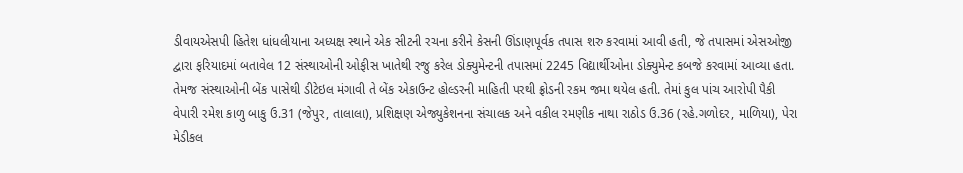ડીવાયએસપી હિતેશ ધાંધલીયાના અધ્યક્ષ સ્થાને એક સીટની રચના કરીને કેસની ઊંડાણપૂર્વક તપાસ શરુ કરવામાં આવી હતી, જે તપાસમાં એસઓજી દ્વારા ફરિયાદમાં બતાવેલ 12 સંસ્થાઓની ઓફીસ ખાતેથી રજુ કરેલ ડોક્યુમેન્ટની તપાસમાં 2245 વિદ્યાર્થીઓના ડોક્યુમેન્ટ કબજે કરવામાં આવ્યા હતા. તેમજ સંસ્થાઓની બેંક પાસેથી ડીટેઇલ મંગાવી તે બેંક એકાઉન્ટ હોલ્ડરની માહિતી પરથી ફ્રોડની રકમ જમા થયેલ હતી. તેમાં કુલ પાંચ આરોપી પૈકી વેપારી રમેશ કાળુ બાકુ ઉ.31 (જેપુર, તાલાલા), પ્રશિક્ષણ એજ્યુકેશનના સંચાલક અને વકીલ રમણીક નાથા રાઠોડ ઉ.36 (રહે.ગળોદર, માળિયા), પેરા મેડીકલ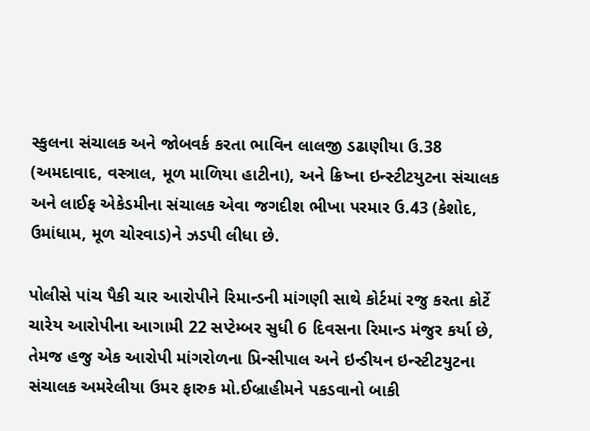સ્કુલના સંચાલક અને જોબવર્ક કરતા ભાવિન લાલજી ડઢાણીયા ઉ.38 (અમદાવાદ, વસ્ત્રાલ, મૂળ માળિયા હાટીના), અને ક્રિષ્ના ઇન્સ્ટીટયુટના સંચાલક અને લાઈફ એકેડમીના સંચાલક એવા જગદીશ ભીખા પરમાર ઉ.43 (કેશોદ, ઉમાંધામ, મૂળ ચોરવાડ)ને ઝડપી લીધા છે.

પોલીસે પાંચ પૈકી ચાર આરોપીને રિમાન્ડની માંગણી સાથે કોર્ટમાં રજુ કરતા કોર્ટે ચારેય આરોપીના આગામી 22 સપ્ટેમ્બર સુધી 6 દિવસના રિમાન્ડ મંજુર કર્યા છે, તેમજ હજુ એક આરોપી માંગરોળના પ્રિન્સીપાલ અને ઇન્ડીયન ઇન્સ્ટીટયુટના સંચાલક અમરેલીયા ઉમર ફારુક મો.ઈબ્રાહીમને પકડવાનો બાકી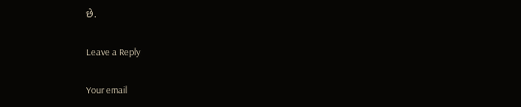છે.

Leave a Reply

Your email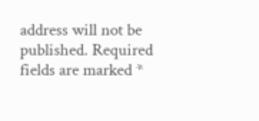address will not be published. Required fields are marked *